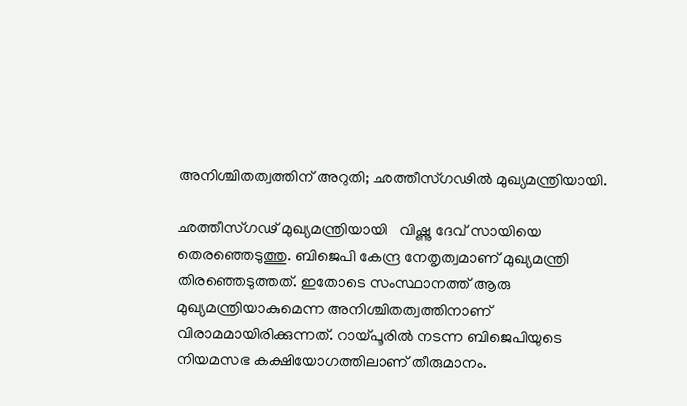അനിശ്ചിതത്വത്തിന് അറുതി; ഛത്തീസ്ഗഢിൽ മുഖ്യമന്ത്രിയായി.

ഛത്തീസ്ഗഢ് മുഖ്യമന്ത്രിയായി   വിഷ്ണു ദേവ് സായിയെ തെരഞ്ഞെടുത്തു. ബിജെപി കേന്ദ്ര നേതൃത്വമാണ് മുഖ്യമന്ത്രി തിരഞ്ഞെടുത്തത്. ഇതോടെ സംസ്ഥാനത്ത് ആരു മുഖ്യമന്ത്രിയാകുമെന്ന അനിശ്ചിതത്വത്തിനാണ് വിരാമമായിരിക്കുന്നത്. റായ്പൂരിൽ നടന്ന ബിജെപിയുടെ നിയമസഭ കക്ഷിയോഗത്തിലാണ് തീരുമാനം.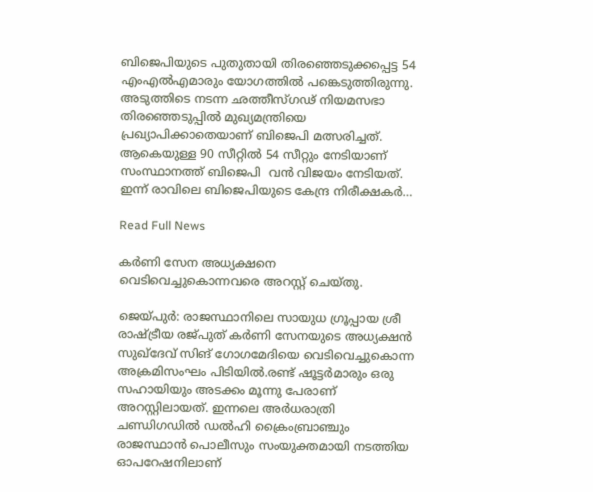ബിജെപിയുടെ പുതുതായി തിരഞ്ഞെടുക്കപ്പെട്ട 54 എംഎൽഎമാരും യോഗത്തിൽ പങ്കെടുത്തിരുന്നു. അടുത്തിടെ നടന്ന ഛത്തീസ്ഗഢ് നിയമസഭാ തിരഞ്ഞെടുപ്പിൽ മുഖ്യമന്ത്രിയെ പ്രഖ്യാപിക്കാതെയാണ് ബിജെപി മത്സരിച്ചത്. ആകെയുള്ള 90 സീറ്റിൽ 54 സീറ്റും നേടിയാണ് സംസ്ഥാനത്ത് ബിജെപി  വൻ വിജയം നേടിയത്. ഇന്ന് രാവിലെ ബിജെപിയുടെ കേന്ദ്ര നിരീക്ഷകർ…

Read Full News

കര്‍ണി സേന അധ്യക്ഷനെ വെടിവെച്ചുകൊന്നവരെ അറസ്റ്റ് ചെയ്തു.

ജെയ്പുര്‍: രാജസ്ഥാനിലെ സായുധ ഗ്രൂപ്പായ ശ്രീ രാഷ്ട്രീയ രജ്പുത് കര്‍ണി സേനയുടെ അധ്യക്ഷൻ സുഖ്ദേവ് സിങ് ഗോഗമേദിയെ വെടിവെച്ചുകൊന്ന അക്രമിസംഘം പിടിയില്‍.രണ്ട് ഷൂട്ടര്‍മാരും ഒരു സഹായിയും അടക്കം മൂന്നു പേരാണ് അറസ്റ്റിലായത്. ഇന്നലെ അര്‍ധരാത്രി ചണ്ഡിഗഡില്‍ ഡല്‍ഹി ക്രൈംബ്രാഞ്ചും രാജസ്ഥാൻ പൊലീസും സംയുക്തമായി നടത്തിയ ഓപറേഷനിലാണ്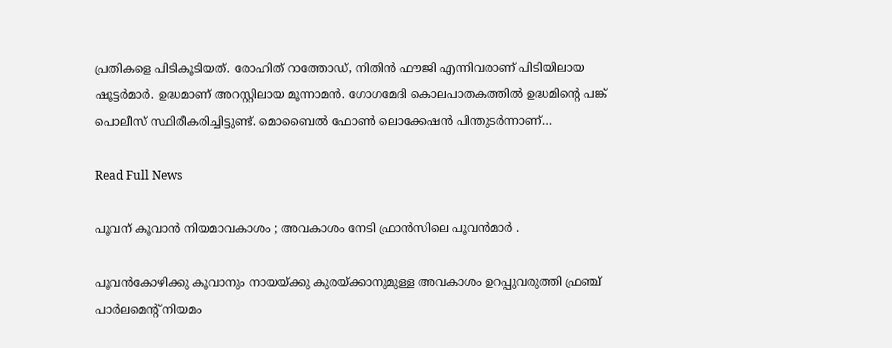പ്രതികളെ പിടികൂടിയത്. രോഹിത് റാത്തോഡ്, നിതിൻ ഫൗജി എന്നിവരാണ് പിടിയിലായ ഷൂട്ടര്‍മാര്‍. ഉദ്ധമാണ് അറസ്റ്റിലായ മൂന്നാമൻ. ഗോഗമേദി കൊലപാതകത്തില്‍ ഉദ്ധമിന്‍റെ പങ്ക് പൊലീസ് സ്ഥിരീകരിച്ചിട്ടുണ്ട്. മൊബൈല്‍ ഫോണ്‍ ലൊക്കേഷൻ പിന്തുടര്‍ന്നാണ്…

Read Full News

പൂവന് കൂവാൻ നിയമാവകാശം ; അവകാശം നേടി ഫ്രാൻസിലെ പൂവൻമാർ .

പൂവൻകോഴിക്കു കൂവാനും നായയ്ക്കു കുരയ്ക്കാനുമുള്ള അവകാശം ഉറപ്പുവരുത്തി ഫ്രഞ്ച് പാര്‍ലമെന്‍റ് നിയമം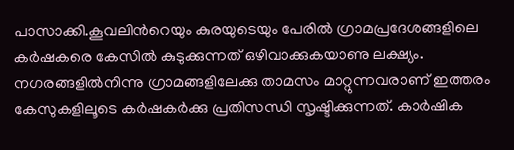പാസാക്കി.കൂവലിന്‍റെയും കുരയുടെയും പേരില്‍ ഗ്രാമപ്രദേശങ്ങളിലെ കര്‍ഷകരെ കേസില്‍ കുടുക്കുന്നത് ഒഴിവാക്കുകയാണു ലക്ഷ്യം. നഗരങ്ങളില്‍നിന്നു ഗ്രാമങ്ങളിലേക്കു താമസം മാറ്റുന്നവരാണ് ഇത്തരം കേസുകളിലൂടെ കര്‍ഷകര്‍ക്കു പ്രതിസന്ധി സൃഷ്ടിക്കുന്നത്. കാര്‍ഷിക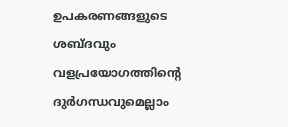ഉപകരണങ്ങളുടെ ശബ്ദവും വളപ്രയോഗത്തിന്‍റെ ദുര്‍ഗന്ധവുമെല്ലാം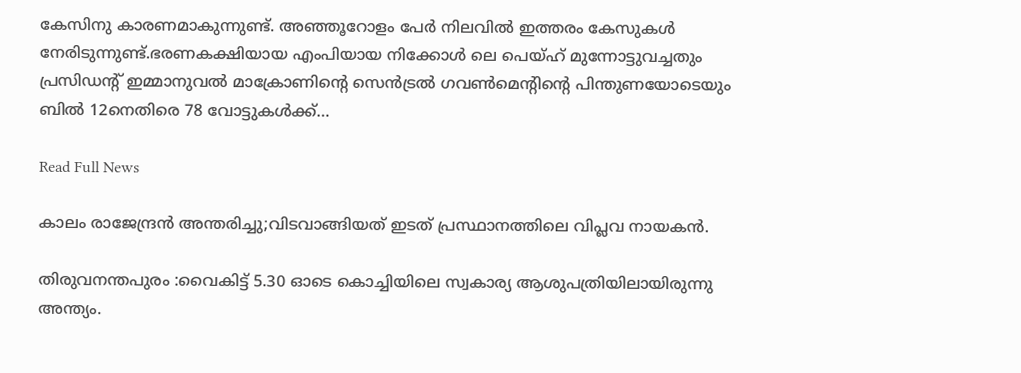കേസിനു കാരണമാകുന്നുണ്ട്. അഞ്ഞൂറോളം പേര്‍ നിലവില്‍ ഇത്തരം കേസുകള്‍ നേരിടുന്നുണ്ട്.ഭരണകക്ഷിയായ എംപിയായ നിക്കോൾ ലെ പെയ്‌ഹ് മുന്നോട്ടുവച്ചതും പ്രസിഡന്റ് ഇമ്മാനുവൽ മാക്രോണിന്റെ സെൻട്രൽ ഗവൺമെന്റിന്റെ പിന്തുണയോടെയും ബിൽ 12നെതിരെ 78 വോട്ടുകൾക്ക്…

Read Full News

കാലം രാജേന്ദ്രൻ അന്തരിച്ചു;വിടവാങ്ങിയത് ഇടത് പ്രസ്ഥാനത്തിലെ വിപ്ലവ നായകൻ.

തിരുവനന്തപുരം :വൈകിട്ട് 5.30 ഓടെ കൊച്ചിയിലെ സ്വകാര്യ ആശുപത്രിയിലായിരുന്നു അന്ത്യം.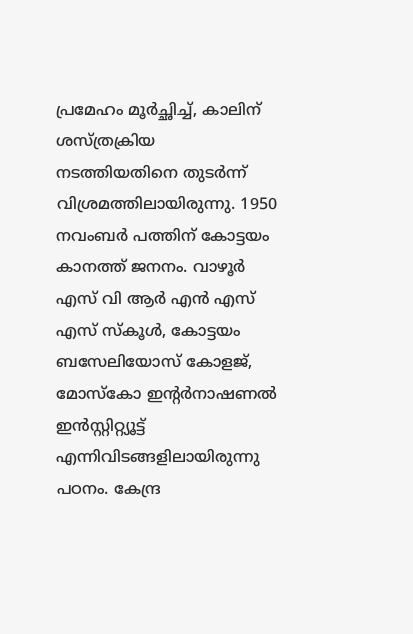പ്രമേഹം മൂര്‍ച്ഛിച്ച്‌, കാലിന് ശസ്ത്രക്രിയ നടത്തിയതിനെ തുടര്‍ന്ന് വിശ്രമത്തിലായിരുന്നു. 1950 നവംബര്‍ പത്തിന് കോട്ടയം കാനത്ത് ജനനം. വാഴൂര്‍ എസ് വി ആര്‍ എൻ എസ് എസ് സ്‌കൂള്‍, കോട്ടയം ബസേലിയോസ് കോളജ്, മോസ്‌കോ ഇന്റര്‍നാഷണല്‍ ഇൻസ്റ്റിറ്റ്യൂട്ട് എന്നിവിടങ്ങളിലായിരുന്നു പഠനം. കേന്ദ്ര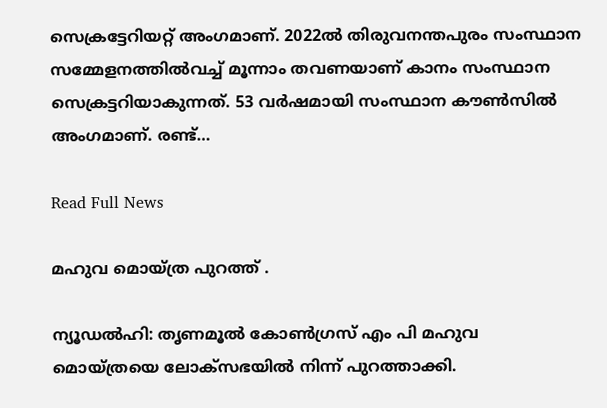സെക്രട്ടേറിയറ്റ് അംഗമാണ്. 2022ല്‍ തിരുവനന്തപുരം സംസ്ഥാന സമ്മേളനത്തില്‍വച്ച്‌ മൂന്നാം തവണയാണ് കാനം സംസ്ഥാന സെക്രട്ടറിയാകുന്നത്. 53 വര്‍ഷമായി സംസ്ഥാന കൗണ്‍സില്‍ അംഗമാണ്. രണ്ട്…

Read Full News

മഹുവ മൊയ്ത്ര പുറത്ത് .

ന്യൂഡല്‍ഹി: തൃണമൂല്‍ കോണ്‍ഗ്രസ് എം പി മഹുവ മൊയ്ത്രയെ ലോക്‌സഭയില്‍ നിന്ന് പുറത്താക്കി.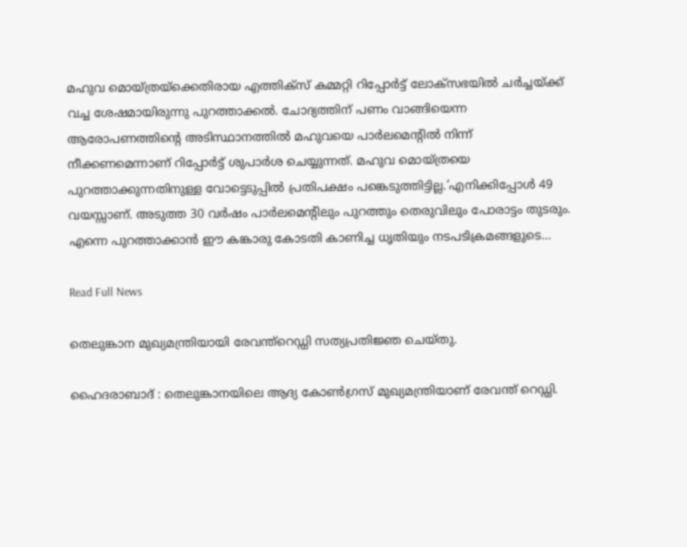മഹുവ മൊയ്ത്രയ്‌ക്കെതിരായ എത്തിക്‌സ് കമ്മറ്റി റിപ്പോര്‍ട്ട് ലോക്‌സഭയില്‍ ചര്‍ച്ചയ്ക്ക് വച്ച ശേഷമായിരുന്നു പുറത്താക്കല്‍. ചോദ്യത്തിന് പണം വാങ്ങിയെന്ന ആരോപണത്തിന്റെ അടിസ്ഥാനത്തില്‍ മഹുവയെ പാര്‍ലമെന്റില്‍ നിന്ന് നീക്കണമെന്നാണ് റിപ്പോര്‍ട്ട് ശുപാര്‍ശ ചെയ്യുന്നത്. മഹുവ മൊയ്ത്രയെ പുറത്താക്കുന്നതിനുള്ള വോട്ടെടുപ്പില്‍ പ്രതിപക്ഷം പങ്കെടുത്തിട്ടില്ല.’എനിക്കിപ്പോള്‍ 49 വയസ്സാണ്. അടുത്ത 30 വര്‍ഷം പാര്‍ലമെന്റിലും പുറത്തും തെരുവിലും പോരാട്ടം തുടരും. എന്നെ പുറത്താക്കാൻ ഈ കങ്കാരു കോടതി കാണിച്ച ധൃതിയും നടപടിക്രമങ്ങളുടെ…

Read Full News

തെലുങ്കാന മുഖ്യമന്ത്രിയായി രേവന്ത്റെഡ്ഡി സത്യപ്രതിജ്ഞ ചെയ്തു.

ഹൈദരാബാദ് : തെലുങ്കാനയിലെ ആദ്യ കോണ്‍ഗ്രസ് മുഖ്യമന്ത്രിയാണ് രേവന്ത് റെഡ്ഡി.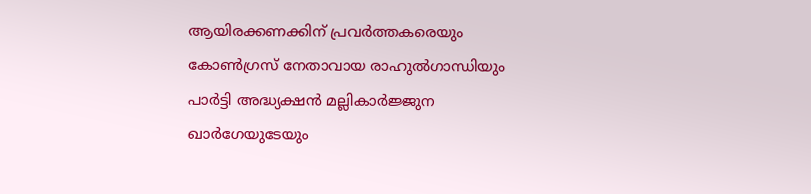ആയിരക്കണക്കിന് പ്രവര്‍ത്തകരെയും കോണ്‍ഗ്രസ് നേതാവായ രാഹുല്‍ഗാന്ധിയും പാര്‍ട്ടി അദ്ധ്യക്ഷന്‍ മല്ലികാര്‍ജ്ജുന ഖാര്‍ഗേയുടേയും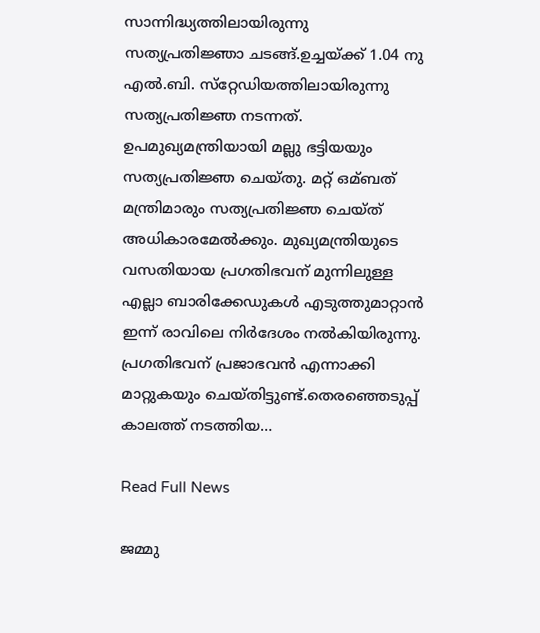സാന്നിദ്ധ്യത്തിലായിരുന്നു സത്യപ്രതിജ്ഞാ ചടങ്ങ്.ഉച്ചയ്ക്ക് 1.04 നു എല്‍.ബി. സ്‌റ്റേഡിയത്തിലായിരുന്നു സത്യപ്രതിജ്ഞ നടന്നത്. ഉപമുഖ്യമന്ത്രിയായി മല്ലു ഭട്ടിയയും സത്യപ്രതിജ്ഞ ചെയ്തു. മറ്റ് ഒമ്ബത് മന്ത്രിമാരും സത്യപ്രതിജ്ഞ ചെയ്ത് അധികാരമേല്‍ക്കും. മുഖ്യമന്ത്രിയുടെ വസതിയായ പ്രഗതിഭവന് മുന്നിലുള്ള എല്ലാ ബാരിക്കേഡുകള്‍ എടുത്തുമാറ്റാന്‍ ഇന്ന് രാവിലെ നിര്‍ദേശം നല്‍കിയിരുന്നു. പ്രഗതിഭവന് പ്രജാഭവന്‍ എന്നാക്കി മാറ്റുകയും ചെയ്തിട്ടുണ്ട്.തെരഞ്ഞെടുപ്പ് കാലത്ത് നടത്തിയ…

Read Full News

ജമ്മു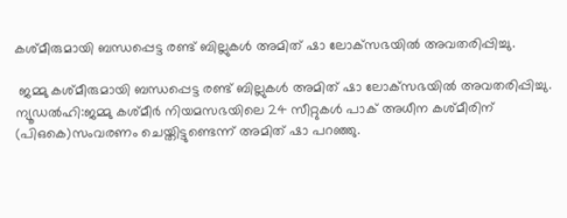കശ്മീരുമായി ബന്ധപ്പെട്ട രണ്ട് ബില്ലുകൾ അമിത് ഷാ ലോക്‌സഭയിൽ അവതരിപ്പിച്ചു.

 ജമ്മു കശ്മീരുമായി ബന്ധപ്പെട്ട രണ്ട് ബില്ലുകൾ അമിത് ഷാ ലോക്‌സഭയിൽ അവതരിപ്പിച്ചു. ന്യൂഡൽഹി:ജമ്മു കശ്മീർ നിയമസഭയിലെ 24 സീറ്റുകൾ പാക് അധീന കശ്മീരിന് (പിഒകെ)സംവരണം ചെയ്തിട്ടുണ്ടെന്ന് അമിത് ഷാ പറഞ്ഞു.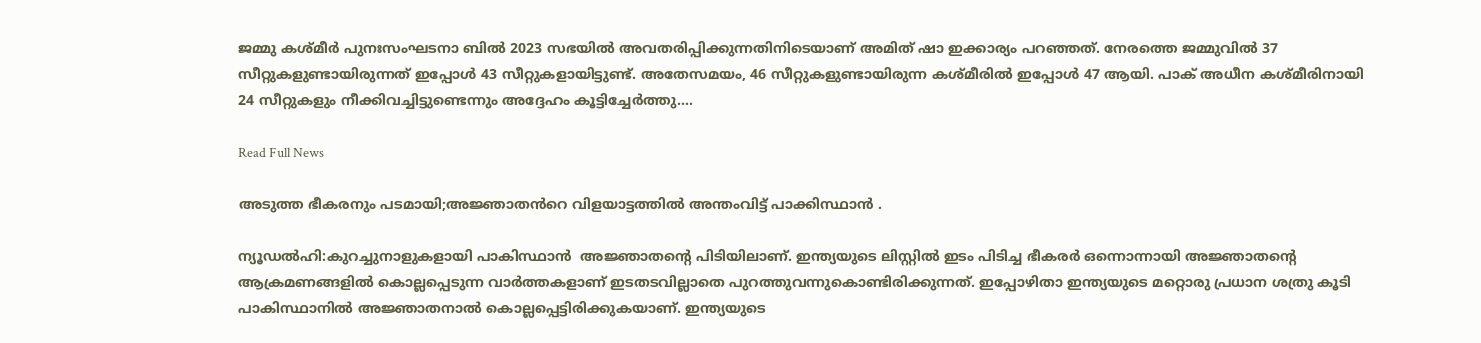ജമ്മു കശ്മീർ പുനഃസംഘടനാ ബിൽ 2023 സഭയിൽ അവതരിപ്പിക്കുന്നതിനിടെയാണ് അമിത് ഷാ ഇക്കാര്യം പറഞ്ഞത്. നേരത്തെ ജമ്മുവിൽ 37 സീറ്റുകളുണ്ടായിരുന്നത് ഇപ്പോൾ 43 സീറ്റുകളായിട്ടുണ്ട്. അതേസമയം, 46 സീറ്റുകളുണ്ടായിരുന്ന കശ്മീരിൽ ഇപ്പോൾ 47 ആയി. പാക് അധീന കശ്മീരിനായി 24 സീറ്റുകളും നീക്കിവച്ചിട്ടുണ്ടെന്നും അദ്ദേഹം കൂട്ടിച്ചേർത്തു….

Read Full News

അടുത്ത ഭീകരനും പടമായി;അജ്ഞാതൻറെ വിളയാട്ടത്തിൽ അന്തംവിട്ട് പാക്കിസ്ഥാൻ .

ന്യൂഡൽഹി:കുറച്ചുനാളുകളായി പാകിസ്ഥാൻ  അജ്ഞാതൻ്റെ പിടിയിലാണ്. ഇന്ത്യയുടെ ലിസ്റ്റിൽ ഇടം പിടിച്ച ഭീകരർ ഒന്നൊന്നായി അജ്ഞാതൻ്റെ ആക്രമണങ്ങളിൽ കൊല്ലപ്പെടുന്ന വാർത്തകളാണ് ഇടതടവില്ലാതെ പുറത്തുവന്നുകൊണ്ടിരിക്കുന്നത്. ഇപ്പോഴിതാ ഇന്ത്യയുടെ മറ്റൊരു പ്രധാന ശത്രു കൂടി പാകിസ്ഥാനിൽ അജ്ഞാതനാൽ കൊല്ലപ്പെട്ടിരിക്കുകയാണ്. ഇന്ത്യയുടെ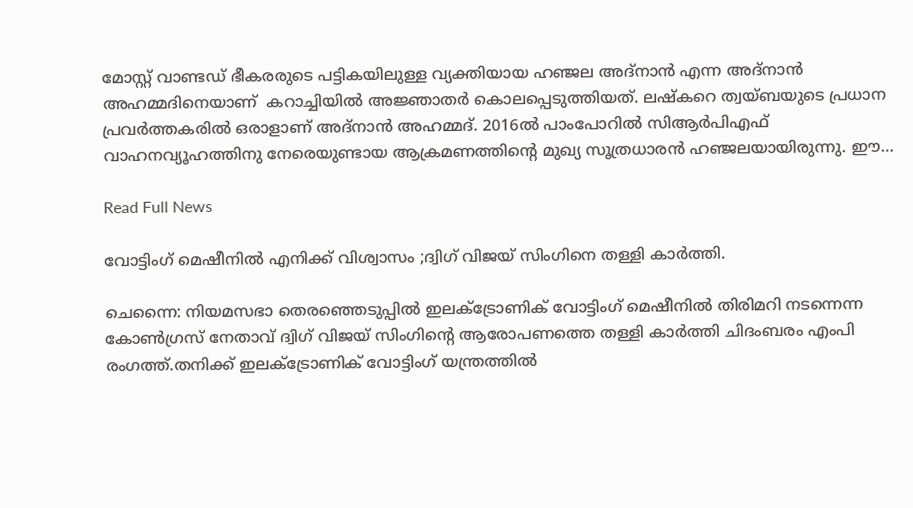മോസ്റ്റ് വാണ്ടഡ് ഭീകരരുടെ പട്ടികയിലുള്ള വ്യക്തിയായ ഹഞ്ജല അദ്‌നാൻ എന്ന അദ്‌നാൻ അഹമ്മദിനെയാണ്  കറാച്ചിയിൽ അജ്ഞാതർ കൊലപ്പെടുത്തിയത്. ലഷ്‌കറെ ത്വയ്ബയുടെ പ്രധാന പ്രവർത്തകരിൽ ഒരാളാണ് അദ്‌നാൻ അഹമ്മദ്. 2016ൽ പാംപോറിൽ സിആർപിഎഫ് വാഹനവ്യൂഹത്തിനു നേരെയുണ്ടായ ആക്രമണത്തിന്റെ മുഖ്യ സൂത്രധാരൻ ഹഞ്ജലയായിരുന്നു. ഈ…

Read Full News

വോട്ടിംഗ് മെഷീനിൽ എനിക്ക് വിശ്വാസം ;ദ്വിഗ് വിജയ് സിംഗിനെ തള്ളി കാർത്തി.

ചെന്നൈ: നിയമസഭാ തെരഞ്ഞെടുപ്പില്‍ ഇലക്‌ട്രോണിക് വോട്ടിംഗ് മെഷീനില്‍ തിരിമറി നടന്നെന്ന കോണ്‍ഗ്രസ് നേതാവ് ദ്വിഗ് വിജയ് സിംഗിൻ്റെ ആരോപണത്തെ തള്ളി കാര്‍ത്തി ചിദംബരം എംപി രംഗത്ത്.തനിക്ക് ഇലക്‌ട്രോണിക് വോട്ടിംഗ് യന്ത്രത്തില്‍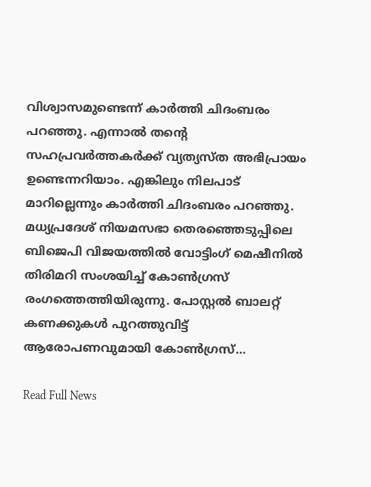വിശ്വാസമുണ്ടെന്ന് കാര്‍ത്തി ചിദംബരം പറഞ്ഞു. എന്നാല്‍ തന്റെ സഹപ്രവര്‍ത്തകര്‍ക്ക് വ്യത്യസ്‌ത അഭിപ്രായം ഉണ്ടെന്നറിയാം. എങ്കിലും നിലപാട് മാറില്ലെന്നും കാര്‍ത്തി ചിദംബരം പറഞ്ഞു. മധ്യപ്രദേശ് നിയമസഭാ തെരഞ്ഞെടുപ്പിലെ ബിജെപി വിജയത്തില്‍ വോട്ടിംഗ് മെഷീനില്‍ തിരിമറി സംശയിച്ച്‌ കോണ്‍ഗ്രസ് രംഗത്തെത്തിയിരുന്നു. പോസ്റ്റല്‍ ബാലറ്റ് കണക്കുകള്‍ പുറത്തുവിട്ട് ആരോപണവുമായി കോണ്‍ഗ്രസ്…

Read Full News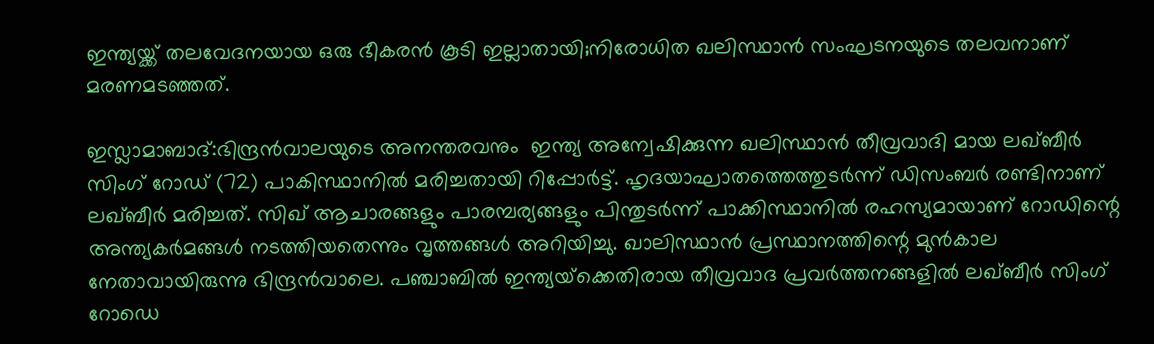ഇന്ത്യയ്ക്ക് തലവേദനയായ ഒരു ഭീകരൻ കൂടി ഇല്ലാതായി;നിരോധിത ഖലിസ്ഥാൻ സംഘടനയുടെ തലവനാണ് മരണമടഞ്ഞത്.

ഇസ്ലാമാബാദ്:ഭിന്ദ്രൻവാലയുടെ അനന്തരവനും  ഇന്ത്യ അന്വേഷിക്കുന്ന ഖലിസ്ഥാൻ തീവ്രവാദി മായ ലഖ്ബീർ സിംഗ് റോഡ് (72) പാകിസ്ഥാനിൽ മരിച്ചതായി റിപ്പോർട്ട്. ഹൃദയാഘാതത്തെത്തുടർന്ന് ഡിസംബർ രണ്ടിനാണ് ലഖ്ബീർ മരിച്ചത്. സിഖ് ആചാരങ്ങളും പാരമ്പര്യങ്ങളും പിന്തുടർന്ന് പാക്കിസ്ഥാനിൽ രഹസ്യമായാണ് റോഡിന്റെ അന്ത്യകർമങ്ങൾ നടത്തിയതെന്നും വൃത്തങ്ങൾ അറിയിച്ചു. ഖാലിസ്ഥാൻ പ്രസ്ഥാനത്തിന്റെ മുൻകാല നേതാവായിരുന്നു ഭിന്ദ്രൻവാലെ. പഞ്ചാബിൽ ഇന്ത്യയ്‌ക്കെതിരായ തീവ്രവാദ പ്രവർത്തനങ്ങളിൽ ലഖ്ബീർ സിംഗ് റോഡെ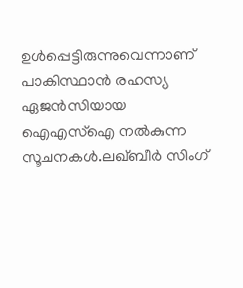ഉൾപ്പെട്ടിരുന്നുവെന്നാണ് പാകിസ്ഥാൻ രഹസ്യ ഏജൻസിയായ ഐഎസ്‌ഐ നൽകുന്ന സൂചനകൾ.ലഖ്ബീർ സിംഗ്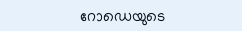റോഡെയുടെ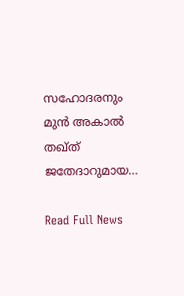സഹോദരനും മുൻ അകാൽ തഖ്ത് ജതേദാറുമായ…

Read Full News